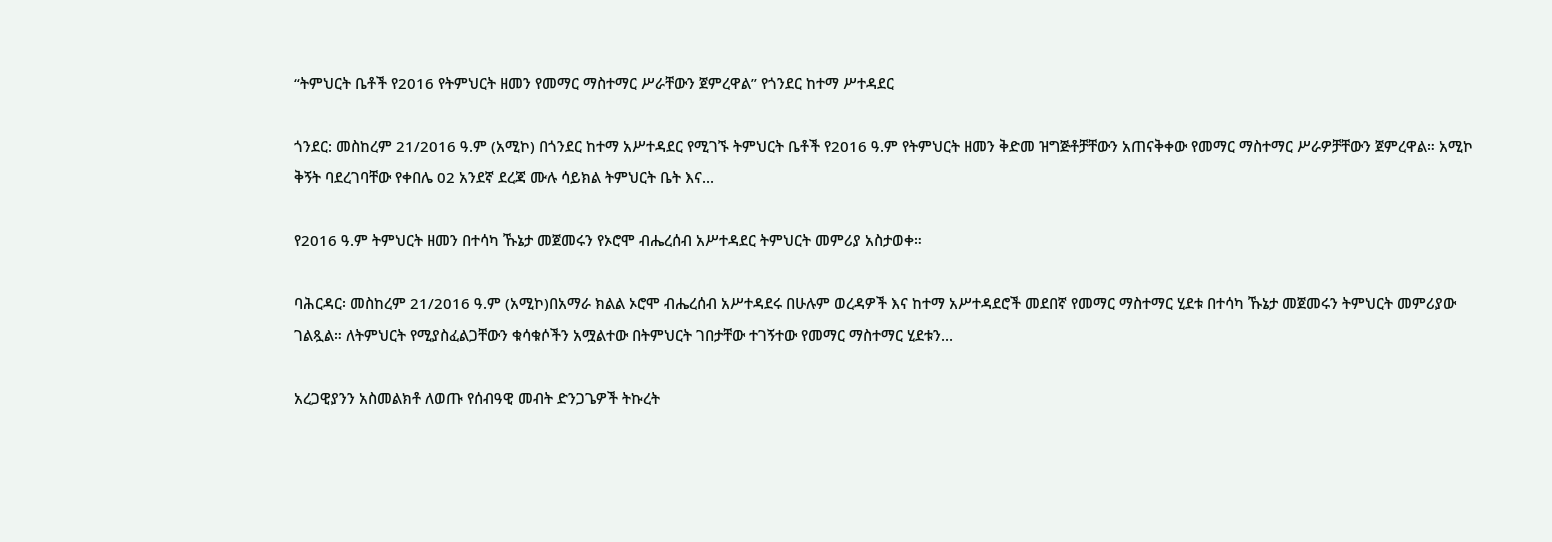“ትምህርት ቤቶች የ2016 የትምህርት ዘመን የመማር ማስተማር ሥራቸውን ጀምረዋል” የጎንደር ከተማ ሥተዳደር

ጎንደር: መስከረም 21/2016 ዓ.ም (አሚኮ) በጎንደር ከተማ አሥተዳደር የሚገኙ ትምህርት ቤቶች የ2016 ዓ.ም የትምህርት ዘመን ቅድመ ዝግጅቶቻቸውን አጠናቅቀው የመማር ማስተማር ሥራዎቻቸውን ጀምረዋል። አሚኮ ቅኝት ባደረገባቸው የቀበሌ 02 አንደኛ ደረጃ ሙሉ ሳይክል ትምህርት ቤት እና...

የ2016 ዓ.ም ትምህርት ዘመን በተሳካ ኹኔታ መጀመሩን የኦሮሞ ብሔረሰብ አሥተዳደር ትምህርት መምሪያ አስታወቀ።

ባሕርዳር፡ መስከረም 21/2016 ዓ.ም (አሚኮ)በአማራ ክልል ኦሮሞ ብሔረሰብ አሥተዳደሩ በሁሉም ወረዳዎች እና ከተማ አሥተዳደሮች መደበኛ የመማር ማስተማር ሂደቱ በተሳካ ኹኔታ መጀመሩን ትምህርት መምሪያው ገልጿል። ለትምህርት የሚያስፈልጋቸውን ቁሳቁሶችን አሟልተው በትምህርት ገበታቸው ተገኝተው የመማር ማስተማር ሂደቱን...

አረጋዊያንን አስመልክቶ ለወጡ የሰብዓዊ መብት ድንጋጌዎች ትኩረት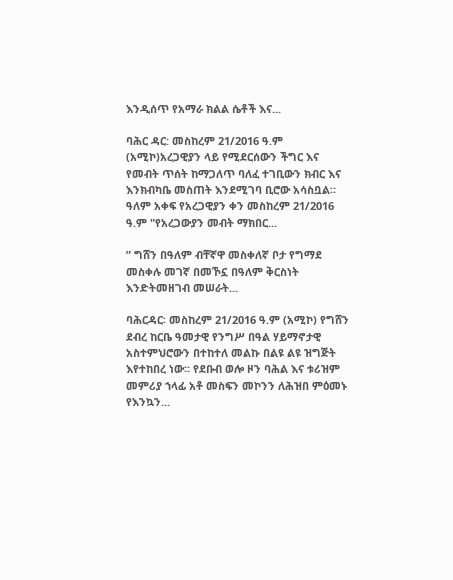እንዲሰጥ የአማራ ክልል ሴቶች እና...

ባሕር ዳር: መስከረም 21/2016 ዓ.ም (አሚኮ)አረጋዊያን ላይ የሚደርሰውን ችግር እና የመብት ጥሰት ከማጋለጥ ባለፈ ተገቢውን ክብር እና እንክብካቤ መስጠት እንደሚገባ ቢሮው አሳስቧል። ዓለም አቀፍ የአረጋዊያን ቀን መስከረም 21/2016 ዓ.ም "የአረጋውያን መብት ማክበር...

” ግሸን በዓለም ብቸኛዋ መስቀለኛ ቦታ የግማደ መስቀሉ መገኛ በመኾኗ በዓለም ቅርስነት እንድትመዘገብ መሠራት...

ባሕርዳር፡ መስከረም 21/2016 ዓ.ም (አሚኮ) የግሸን ደብረ ከርቤ ዓመታዊ የንግሥ በዓል ሃይማኖታዊ አስተምህሮውን በተከተለ መልኩ በልዩ ልዩ ዝግጅት እየተከበረ ነው፡፡ የደቡብ ወሎ ዞን ባሕል እና ቱሪዝም መምሪያ ኀላፊ አቶ መስፍን መኮንን ለሕዝበ ምዕመኑ የእንኳን...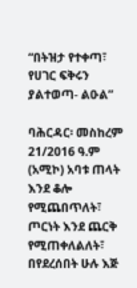“በትዝታ የተቀጣ፣ የሀገር ፍቅሩን ያልተወጣ- ልዑል”

ባሕርዳር፡ መስከረም 21/2016 ዓ.ም (አሚኮ) አባቱ ጠላት እንደ ቆሎ የሚጨበጥለት፣ ጦርነት እንደ ጨርቅ የሚጠቀለልለት፣ በየደረሰበት ሁሉ እጅ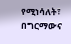የሚነሳለት፣ በግርማውና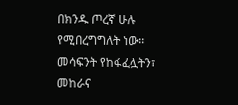በክንዱ ጦረኛ ሁሉ የሚበረግግለት ነው፡፡ መሳፍንት የከፋፈሏትን፣ መከራና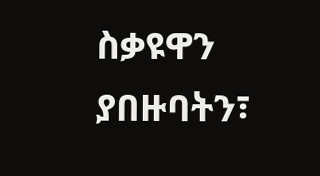ስቃዩዋን ያበዙባትን፣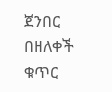ጀንበር በዘለቀች ቁጥር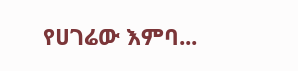የሀገሬው እምባ...